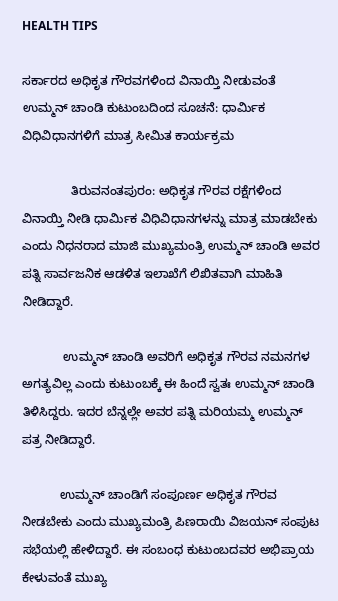HEALTH TIPS

ಸರ್ಕಾರದ ಅಧಿಕೃತ ಗೌರವಗಳಿಂದ ವಿನಾಯ್ತಿ ನೀಡುವಂತೆ ಉಮ್ಮನ್ ಚಾಂಡಿ ಕುಟುಂಬದಿಂದ ಸೂಚನೆ: ಧಾರ್ಮಿಕ ವಿಧಿವಿಧಾನಗಳಿಗೆ ಮಾತ್ರ ಸೀಮಿತ ಕಾರ್ಯಕ್ರಮ

              ತಿರುವನಂತಪುರಂ: ಅಧಿಕೃತ ಗೌರವ ರಕ್ಷೆಗಳಿಂದ ವಿನಾಯ್ತಿ ನೀಡಿ ಧಾರ್ಮಿಕ ವಿಧಿವಿಧಾನಗಳನ್ನು ಮಾತ್ರ ಮಾಡಬೇಕು ಎಂದು ನಿಧನರಾದ ಮಾಜಿ ಮುಖ್ಯಮಂತ್ರಿ ಉಮ್ಮನ್ ಚಾಂಡಿ ಅವರ ಪತ್ನಿ ಸಾರ್ವಜನಿಕ ಆಡಳಿತ ಇಲಾಖೆಗೆ ಲಿಖಿತವಾಗಿ ಮಾಹಿತಿ ನೀಡಿದ್ದಾರೆ.

            ಉಮ್ಮನ್ ಚಾಂಡಿ ಅವರಿಗೆ ಅಧಿಕೃತ ಗೌರವ ನಮನಗಳ ಅಗತ್ಯವಿಲ್ಲ ಎಂದು ಕುಟುಂಬಕ್ಕೆ ಈ ಹಿಂದೆ ಸ್ವತಃ ಉಮ್ಮನ್ ಚಾಂಡಿ ತಿಳಿಸಿದ್ದರು. ಇದರ ಬೆನ್ನಲ್ಲೇ ಅವರ ಪತ್ನಿ ಮರಿಯಮ್ಮ ಉಮ್ಮನ್ ಪತ್ರ ನೀಡಿದ್ದಾರೆ.

           ಉಮ್ಮನ್ ಚಾಂಡಿಗೆ ಸಂಪೂರ್ಣ ಅಧಿಕೃತ ಗೌರವ ನೀಡಬೇಕು ಎಂದು ಮುಖ್ಯಮಂತ್ರಿ ಪಿಣರಾಯಿ ವಿಜಯನ್ ಸಂಪುಟ ಸಭೆಯಲ್ಲಿ ಹೇಳಿದ್ದಾರೆ. ಈ ಸಂಬಂಧ ಕುಟುಂಬದವರ ಅಭಿಪ್ರಾಯ ಕೇಳುವಂತೆ ಮುಖ್ಯ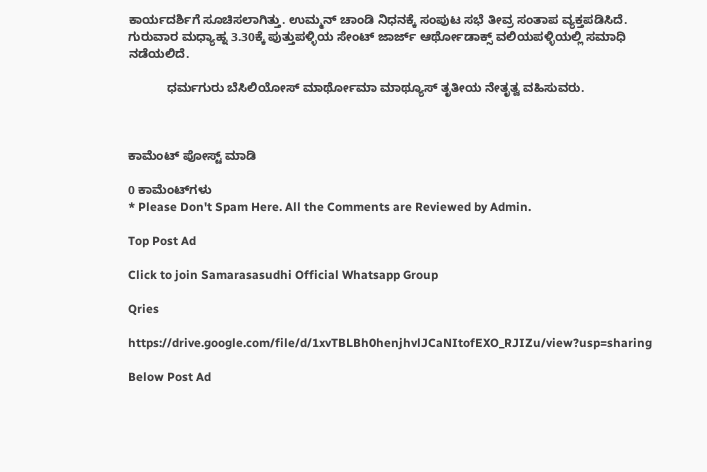ಕಾರ್ಯದರ್ಶಿಗೆ ಸೂಚಿಸಲಾಗಿತ್ತು. ಉಮ್ಮನ್ ಚಾಂಡಿ ನಿಧನಕ್ಕೆ ಸಂಪುಟ ಸಭೆ ತೀವ್ರ ಸಂತಾಪ ವ್ಯಕ್ತಪಡಿಸಿದೆ. ಗುರುವಾರ ಮಧ್ಯಾಹ್ನ 3.30ಕ್ಕೆ ಪುತ್ತುಪಳ್ಳಿಯ ಸೇಂಟ್ ಜಾರ್ಜ್ ಆರ್ಥೋಡಾಕ್ಸ್ ವಲಿಯಪಳ್ಳಿಯಲ್ಲಿ ಸಮಾಧಿ ನಡೆಯಲಿದೆ.

           ಧರ್ಮಗುರು ಬೆಸಿಲಿಯೋಸ್ ಮಾರ್ಥೋಮಾ ಮಾಥ್ಯೂಸ್ ತೃತೀಯ ನೇತೃತ್ವ ವಹಿಸುವರು.



ಕಾಮೆಂಟ್‌‌ ಪೋಸ್ಟ್‌ ಮಾಡಿ

0 ಕಾಮೆಂಟ್‌ಗಳು
* Please Don't Spam Here. All the Comments are Reviewed by Admin.

Top Post Ad

Click to join Samarasasudhi Official Whatsapp Group

Qries

https://drive.google.com/file/d/1xvTBLBh0henjhvlJCaNItofEXO_RJIZu/view?usp=sharing

Below Post Ad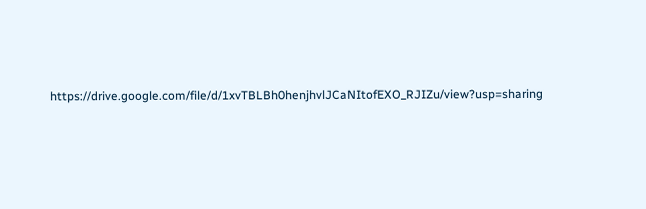https://drive.google.com/file/d/1xvTBLBh0henjhvlJCaNItofEXO_RJIZu/view?usp=sharing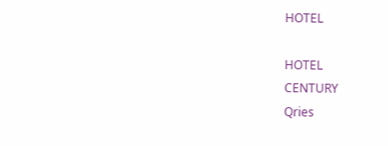HOTEL

HOTEL
CENTURY
Qries